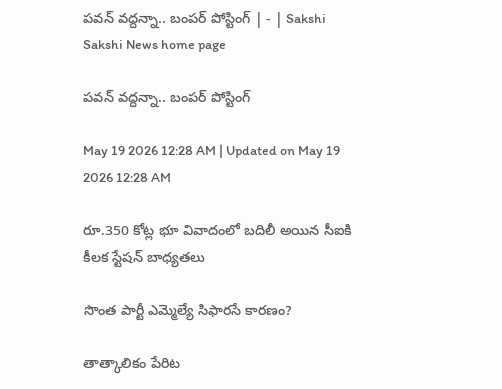పవన్‌ వద్దన్నా.. బంపర్‌ పోస్టింగ్‌ | - | Sakshi
Sakshi News home page

పవన్‌ వద్దన్నా.. బంపర్‌ పోస్టింగ్‌

May 19 2026 12:28 AM | Updated on May 19 2026 12:28 AM

రూ.350 కోట్ల భూ వివాదంలో బదిలీ అయిన సీఐకి కీలక స్టేషన్‌ బాధ్యతలు

సొంత పార్టీ ఎమ్మెల్యే సిఫారసే కారణం?

తాత్కాలికం పేరిట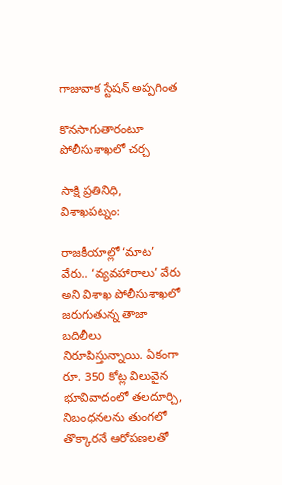గాజువాక స్టేషన్‌ అప్పగింత

కొనసాగుతారంటూ పోలీసుశాఖలో చర్చ

సాక్షి ప్రతినిధి, విశాఖపట్నం:

రాజకీయాల్లో ‘మాట’ వేరు.. ‘వ్యవహారాలు’ వేరు అని విశాఖ పోలీసుశాఖలో జరుగుతున్న తాజా బదిలీలు నిరూపిస్తున్నాయి. ఏకంగా రూ. 350 కోట్ల విలువైన భూవివాదంలో తలదూర్చి, నిబంధనలను తుంగలో తొక్కారనే ఆరోపణలతో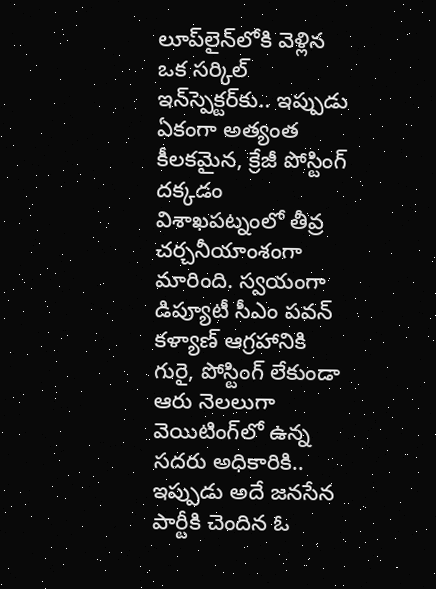లూప్‌లైన్‌లోకి వెళ్లిన ఒక సర్కిల్‌ ఇన్‌స్పెక్టర్‌కు.. ఇప్పుడు ఏకంగా అత్యంత కీలకమైన, క్రేజీ పోస్టింగ్‌ దక్కడం విశాఖపట్నంలో తీవ్ర చర్చనీయాంశంగా మారింది. స్వయంగా డిప్యూటీ సీఎం పవన్‌ కళ్యాణ్‌ ఆగ్రహానికి గురై, పోస్టింగ్‌ లేకుండా ఆరు నెలలుగా వెయిటింగ్‌లో ఉన్న సదరు అధికారికి.. ఇప్పుడు అదే జనసేన పార్టీకి చెందిన ఓ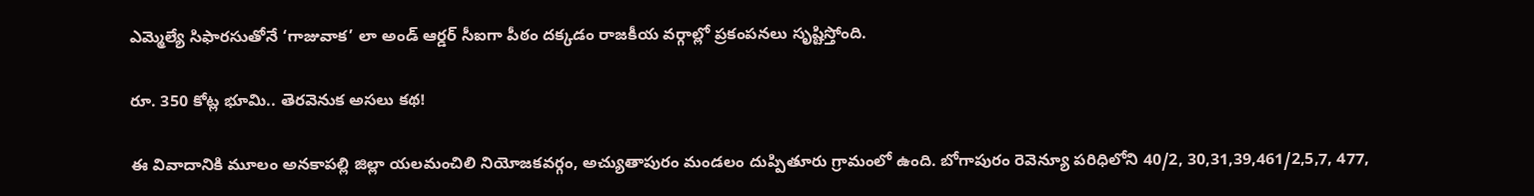ఎమ్మెల్యే సిఫారసుతోనే ‘గాజువాక’ లా అండ్‌ ఆర్డర్‌ సీఐగా పీఠం దక్కడం రాజకీయ వర్గాల్లో ప్రకంపనలు సృష్టిస్తోంది.

రూ. 350 కోట్ల భూమి.. తెరవెనుక అసలు కథ!

ఈ వివాదానికి మూలం అనకాపల్లి జిల్లా యలమంచిలి నియోజకవర్గం, అచ్యుతాపురం మండలం దుప్పితూరు గ్రామంలో ఉంది. బోగాపురం రెవెన్యూ పరిధిలోని 40/2, 30,31,39,461/2,5,7, 477,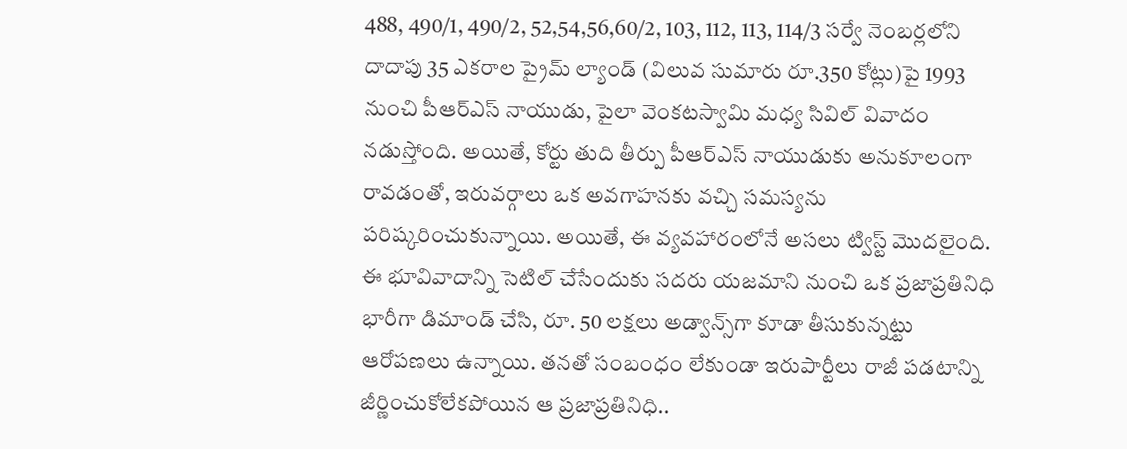488, 490/1, 490/2, 52,54,56,60/2, 103, 112, 113, 114/3 సర్వే నెంబర్లలోని దాదాపు 35 ఎకరాల ప్రైమ్‌ ల్యాండ్‌ (విలువ సుమారు రూ.350 కోట్లు)పై 1993 నుంచి పీఆర్‌ఎస్‌ నాయుడు, పైలా వెంకటస్వామి మధ్య సివిల్‌ వివాదం నడుస్తోంది. అయితే, కోర్టు తుది తీర్పు పీఆర్‌ఎస్‌ నాయుడుకు అనుకూలంగా రావడంతో, ఇరువర్గాలు ఒక అవగాహనకు వచ్చి సమస్యను పరిష్కరించుకున్నాయి. అయితే, ఈ వ్యవహారంలోనే అసలు ట్విస్ట్‌ మొదలైంది. ఈ భూవివాదాన్ని సెటిల్‌ చేసేందుకు సదరు యజమాని నుంచి ఒక ప్రజాప్రతినిధి భారీగా డిమాండ్‌ చేసి, రూ. 50 లక్షలు అడ్వాన్స్‌గా కూడా తీసుకున్నట్టు ఆరోపణలు ఉన్నాయి. తనతో సంబంధం లేకుండా ఇరుపార్టీలు రాజీ పడటాన్ని జీర్ణించుకోలేకపోయిన ఆ ప్రజాప్రతినిధి..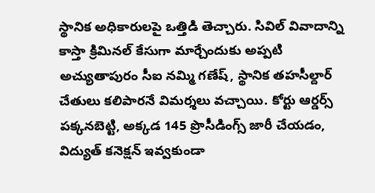స్థానిక అధికారులపై ఒత్తిడి తెచ్చారు. సివిల్‌ వివాదాన్ని కాస్తా క్రిమినల్‌ కేసుగా మార్చేందుకు అప్పటి అచ్యుతాపురం సీఐ నమ్మి గణేష్‌, స్థానిక తహసీల్దార్‌ చేతులు కలిపారనే విమర్శలు వచ్చాయి. కోర్టు ఆర్డర్స్‌ పక్కనబెట్టి, అక్కడ 145 ప్రొసీడింగ్స్‌ జారీ చేయడం, విద్యుత్‌ కనెక్షన్‌ ఇవ్వకుండా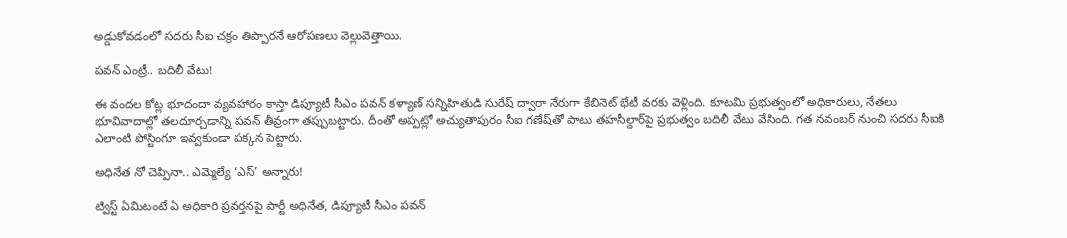అడ్డుకోవడంలో సదరు సీఐ చక్రం తిప్పారనే ఆరోపణలు వెల్లువెత్తాయి.

పవన్‌ ఎంట్రీ.. బదిలీ వేటు!

ఈ వందల కోట్ల భూదందా వ్యవహారం కాస్తా డిప్యూటీ సీఎం పవన్‌ కళ్యాణ్‌ సన్నిహితుడి సురేష్‌ ద్వారా నేరుగా కేబినెట్‌ భేటీ వరకు వెళ్లింది. కూటమి ప్రభుత్వంలో అధికారులు, నేతలు భూవివాదాల్లో తలదూర్చడాన్ని పవన్‌ తీవ్రంగా తప్పుబట్టారు. దీంతో అప్పట్లో అచ్యుతాపురం సీఐ గణేష్‌తో పాటు తహసీల్దార్‌పై ప్రభుత్వం బదిలీ వేటు వేసింది. గత నవంబర్‌ నుంచి సదరు సీఐకి ఎలాంటి పోస్టింగూ ఇవ్వకుండా పక్కన పెట్టారు.

అధినేత నో చెప్పినా.. ఎమ్మెల్యే ‘ఎస్‌’ అన్నారు!

ట్విస్ట్‌ ఏమిటంటే ఏ అధికారి ప్రవర్తనపై పార్టీ అధినేత, డిప్యూటీ సీఎం పవన్‌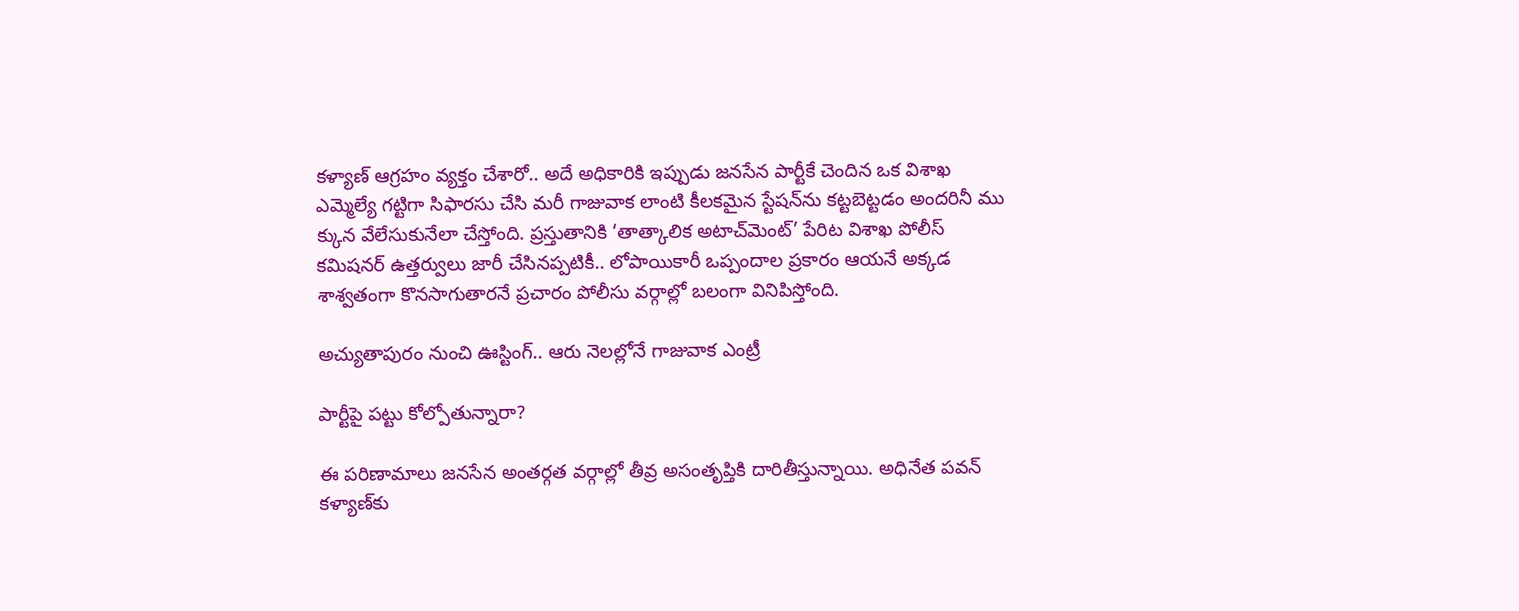కళ్యాణ్‌ ఆగ్రహం వ్యక్తం చేశారో.. అదే అధికారికి ఇప్పుడు జనసేన పార్టీకే చెందిన ఒక విశాఖ ఎమ్మెల్యే గట్టిగా సిఫారసు చేసి మరీ గాజువాక లాంటి కీలకమైన స్టేషన్‌ను కట్టబెట్టడం అందరినీ ము క్కున వేలేసుకునేలా చేస్తోంది. ప్రస్తుతానికి ‘తాత్కాలిక అటాచ్‌మెంట్‌’ పేరిట విశాఖ పోలీస్‌ కమిషనర్‌ ఉత్తర్వులు జారీ చేసినప్పటికీ.. లోపాయికారీ ఒప్పందాల ప్రకారం ఆయనే అక్కడ శాశ్వతంగా కొనసాగుతారనే ప్రచారం పోలీసు వర్గాల్లో బలంగా వినిపిస్తోంది.

అచ్యుతాపురం నుంచి ఊస్టింగ్‌.. ఆరు నెలల్లోనే గాజువాక ఎంట్రీ

పార్టీపై పట్టు కోల్పోతున్నారా?

ఈ పరిణామాలు జనసేన అంతర్గత వర్గాల్లో తీవ్ర అసంతృప్తికి దారితీస్తున్నాయి. అధినేత పవన్‌ కళ్యాణ్‌కు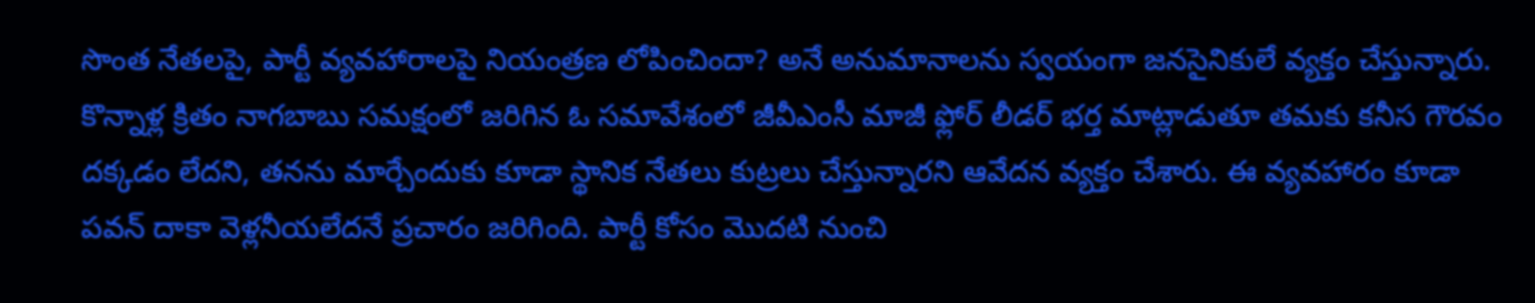సొంత నేతలపై, పార్టీ వ్యవహారాలపై నియంత్రణ లోపించిందా? అనే అనుమానాలను స్వయంగా జనసైనికులే వ్యక్తం చేస్తున్నారు. కొన్నాళ్ల క్రితం నాగబాబు సమక్షంలో జరిగిన ఓ సమావేశంలో జీవీఎంసీ మాజీ ఫ్లోర్‌ లీడర్‌ భర్త మాట్లాడుతూ తమకు కనీస గౌరవం దక్కడం లేదని, తనను మార్చేందుకు కూడా స్థానిక నేతలు కుట్రలు చేస్తున్నారని ఆవేదన వ్యక్తం చేశారు. ఈ వ్యవహారం కూడా పవన్‌ దాకా వెళ్లనీయలేదనే ప్రచారం జరిగింది. పార్టీ కోసం మొదటి నుంచి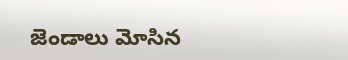జెండాలు మోసిన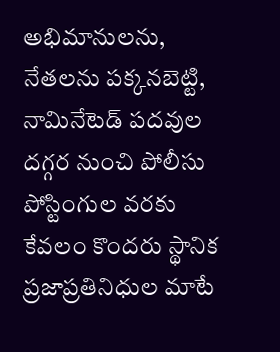అభిమానులను, నేతలను పక్కనబెట్టి, నామినేటెడ్‌ పదవుల దగ్గర నుంచి పోలీసు పోస్టింగుల వరకు కేవలం కొందరు స్థానిక ప్రజాప్రతినిధుల మాటే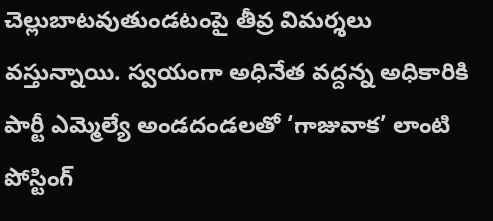చెల్లుబాటవుతుండటంపై తీవ్ర విమర్శలు వస్తున్నాయి. స్వయంగా అధినేత వద్దన్న అధికారికి పార్టీ ఎమ్మెల్యే అండదండలతో ‘గాజువాక’ లాంటి పోస్టింగ్‌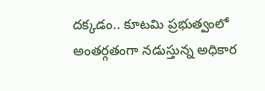దక్కడం.. కూటమి ప్రభుత్వంలో అంతర్గతంగా నడుస్తున్న అధికార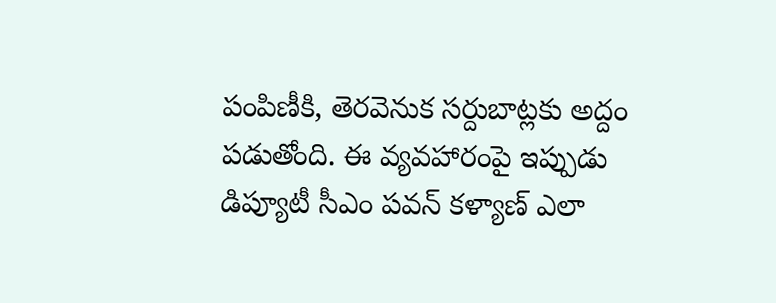పంపిణీకి, తెరవెనుక సర్దుబాట్లకు అద్దం పడుతోంది. ఈ వ్యవహారంపై ఇప్పుడు డిప్యూటీ సీఎం పవన్‌ కళ్యాణ్‌ ఎలా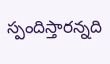స్పందిస్తారన్నది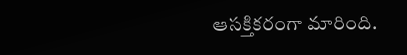ఆసక్తికరంగా మారింది.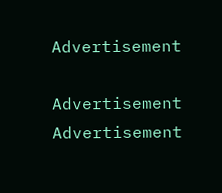Advertisement

Advertisement
Advertisement